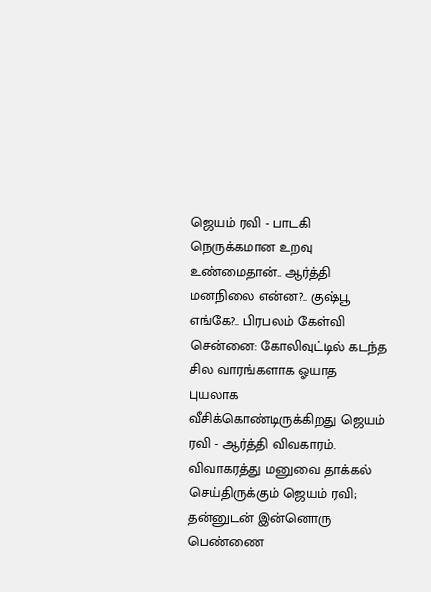ஜெயம் ரவி - பாடகி நெருக்கமான உறவு உண்மைதான்.. ஆர்த்தி மனநிலை என்ன?.. குஷ்பூ எங்கே?.. பிரபலம் கேள்வி
சென்னை: கோலிவுட்டில் கடந்த சில வாரங்களாக ஓயாத புயலாக வீசிக்கொண்டிருக்கிறது ஜெயம் ரவி - ஆர்த்தி விவகாரம். விவாகரத்து மனுவை தாக்கல் செய்திருக்கும் ஜெயம் ரவி; தன்னுடன் இன்னொரு பெண்ணை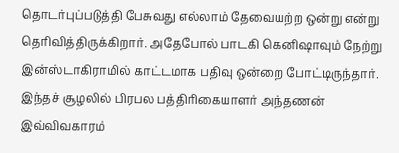தொடர்புப்படுத்தி பேசுவது எல்லாம் தேவையற்ற ஒன்று என்று தெரிவித்திருக்கிறார். அதேபோல் பாடகி கெனிஷாவும் நேற்று இன்ஸ்டாகிராமில் காட்டமாக பதிவு ஒன்றை போட்டிருந்தார். இந்தச் சூழலில் பிரபல பத்திரிகையாளர் அந்தணன் இவ்விவகாரம்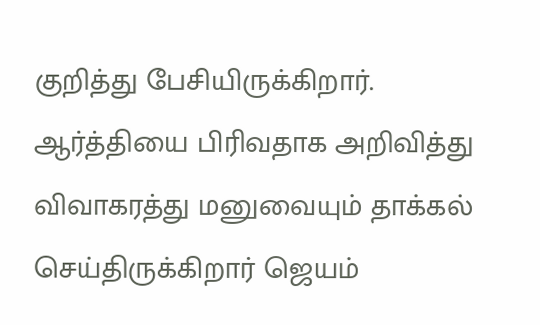குறித்து பேசியிருக்கிறார்.
ஆர்த்தியை பிரிவதாக அறிவித்து விவாகரத்து மனுவையும் தாக்கல் செய்திருக்கிறார் ஜெயம்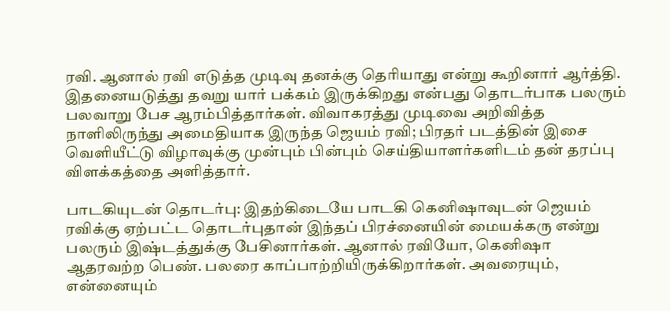ரவி. ஆனால் ரவி எடுத்த முடிவு தனக்கு தெரியாது என்று கூறினார் ஆர்த்தி. இதனையடுத்து தவறு யார் பக்கம் இருக்கிறது என்பது தொடர்பாக பலரும் பலவாறு பேச ஆரம்பித்தார்கள். விவாகரத்து முடிவை அறிவித்த நாளிலிருந்து அமைதியாக இருந்த ஜெயம் ரவி; பிரதர் படத்தின் இசை வெளியீட்டு விழாவுக்கு முன்பும் பின்பும் செய்தியாளர்களிடம் தன் தரப்பு விளக்கத்தை அளித்தார்.

பாடகியுடன் தொடர்பு: இதற்கிடையே பாடகி கெனிஷாவுடன் ஜெயம் ரவிக்கு ஏற்பட்ட தொடர்புதான் இந்தப் பிரச்னையின் மையக்கரு என்று பலரும் இஷ்டத்துக்கு பேசினார்கள். ஆனால் ரவியோ, கெனிஷா ஆதரவற்ற பெண். பலரை காப்பாற்றியிருக்கிறார்கள். அவரையும், என்னையும்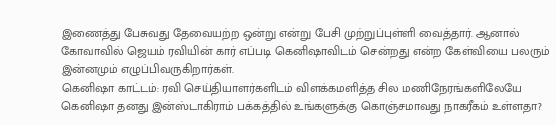இணைத்து பேசுவது தேவையற்ற ஒன்று என்று பேசி முற்றுப்புள்ளி வைத்தார். ஆனால் கோவாவில் ஜெயம் ரவியின் கார் எப்படி கெனிஷாவிடம் சென்றது என்ற கேள்வியை பலரும் இன்னமும் எழுப்பிவருகிறார்கள்.
கெனிஷா காட்டம்: ரவி செய்தியாளர்களிடம் விளக்கமளித்த சில மணிநேரங்களிலேயே கெனிஷா தனது இன்ஸ்டாகிராம் பக்கத்தில் உங்களுக்கு கொஞ்சமாவது நாகரீகம் உள்ளதா?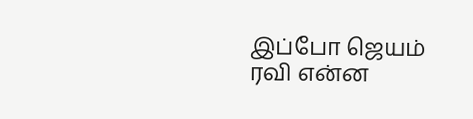இப்போ ஜெயம் ரவி என்ன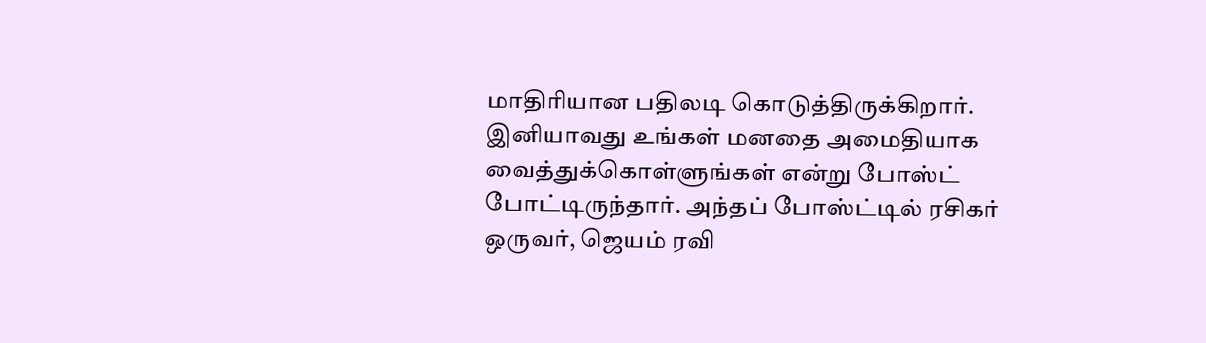மாதிரியான பதிலடி கொடுத்திருக்கிறார். இனியாவது உங்கள் மனதை அமைதியாக வைத்துக்கொள்ளுங்கள் என்று போஸ்ட் போட்டிருந்தார். அந்தப் போஸ்ட்டில் ரசிகர் ஒருவர், ஜெயம் ரவி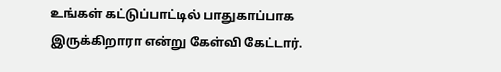உங்கள் கட்டுப்பாட்டில் பாதுகாப்பாக இருக்கிறாரா என்று கேள்வி கேட்டார்.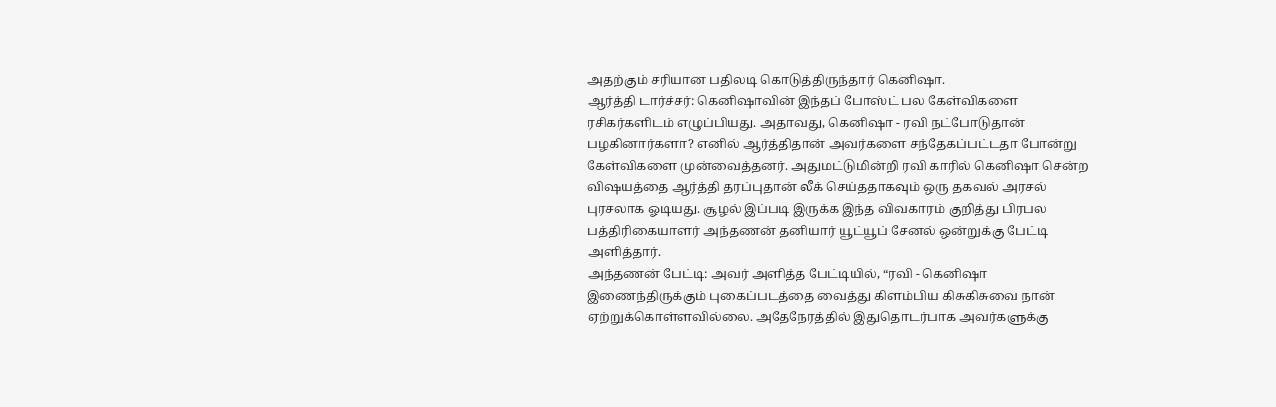அதற்கும் சரியான பதிலடி கொடுத்திருந்தார் கெனிஷா.
ஆர்த்தி டார்ச்சர்: கெனிஷாவின் இந்தப் போஸ்ட் பல கேள்விகளை ரசிகர்களிடம் எழுப்பியது. அதாவது, கெனிஷா - ரவி நட்போடுதான் பழகினார்களா? எனில் ஆர்த்திதான் அவர்களை சந்தேகப்பட்டதா போன்று கேள்விகளை முன்வைத்தனர். அதுமட்டுமின்றி ரவி காரில் கெனிஷா சென்ற விஷயத்தை ஆர்த்தி தரப்புதான் லீக் செய்ததாகவும் ஒரு தகவல் அரசல் புரசலாக ஓடியது. சூழல் இப்படி இருக்க இந்த விவகாரம் குறித்து பிரபல பத்திரிகையாளர் அந்தணன் தனியார் யூட்யூப் சேனல் ஒன்றுக்கு பேட்டி அளித்தார்.
அந்தணன் பேட்டி: அவர் அளித்த பேட்டியில், “ரவி - கெனிஷா இணைந்திருக்கும் புகைப்படத்தை வைத்து கிளம்பிய கிசுகிசுவை நான் ஏற்றுக்கொள்ளவில்லை. அதேநேரத்தில் இதுதொடர்பாக அவர்களுக்கு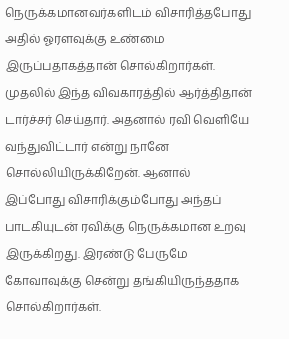நெருக்கமானவர்களிடம் விசாரித்தபோது அதில் ஓரளவுக்கு உண்மை இருப்பதாகத்தான் சொல்கிறார்கள். முதலில் இந்த விவகாரத்தில் ஆர்த்திதான் டார்ச்சர் செய்தார். அதனால் ரவி வெளியே வந்துவிட்டார் என்று நானே சொல்லியிருக்கிறேன். ஆனால் இப்போது விசாரிக்கும்போது அந்தப் பாடகியுடன் ரவிக்கு நெருக்கமான உறவு இருக்கிறது. இரண்டு பேருமே கோவாவுக்கு சென்று தங்கியிருந்ததாக சொல்கிறார்கள்.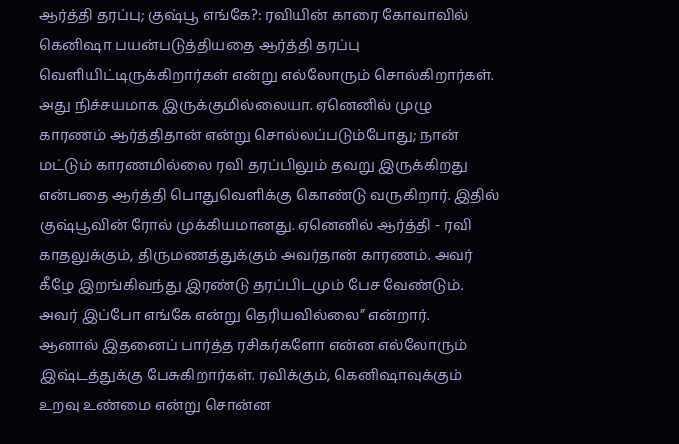ஆர்த்தி தரப்பு; குஷ்பூ எங்கே?: ரவியின் காரை கோவாவில் கெனிஷா பயன்படுத்தியதை ஆர்த்தி தரப்பு வெளியிட்டிருக்கிறார்கள் என்று எல்லோரும் சொல்கிறார்கள். அது நிச்சயமாக இருக்குமில்லையா. ஏனெனில் முழு காரணம் ஆர்த்திதான் என்று சொல்லப்படும்போது; நான் மட்டும் காரணமில்லை ரவி தரப்பிலும் தவறு இருக்கிறது என்பதை ஆர்த்தி பொதுவெளிக்கு கொண்டு வருகிறார். இதில் குஷ்பூவின் ரோல் முக்கியமானது. ஏனெனில் ஆர்த்தி - ரவி காதலுக்கும், திருமணத்துக்கும் அவர்தான் காரணம். அவர் கீழே இறங்கிவந்து இரண்டு தரப்பிடமும் பேச வேண்டும். அவர் இப்போ எங்கே என்று தெரியவில்லை” என்றார்.
ஆனால் இதனைப் பார்த்த ரசிகர்களோ என்ன எல்லோரும் இஷ்டத்துக்கு பேசுகிறார்கள். ரவிக்கும், கெனிஷாவுக்கும் உறவு உண்மை என்று சொன்ன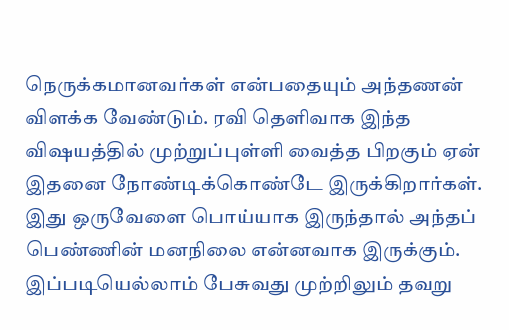நெருக்கமானவர்கள் என்பதையும் அந்தணன் விளக்க வேண்டும். ரவி தெளிவாக இந்த விஷயத்தில் முற்றுப்புள்ளி வைத்த பிறகும் ஏன் இதனை நோண்டிக்கொண்டே இருக்கிறார்கள். இது ஒருவேளை பொய்யாக இருந்தால் அந்தப் பெண்ணின் மனநிலை என்னவாக இருக்கும். இப்படியெல்லாம் பேசுவது முற்றிலும் தவறு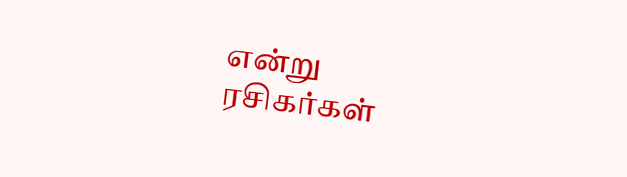என்று ரசிகர்கள்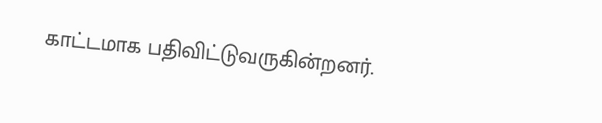காட்டமாக பதிவிட்டுவருகின்றனர்.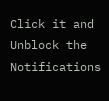Click it and Unblock the Notifications